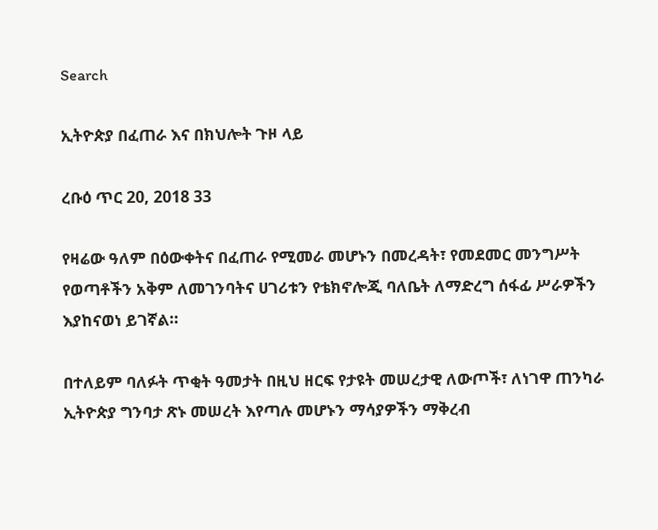Search

ኢትዮጵያ በፈጠራ እና በክህሎት ጉዞ ላይ

ረቡዕ ጥር 20, 2018 33

የዛሬው ዓለም በዕውቀትና በፈጠራ የሚመራ መሆኑን በመረዳት፣ የመደመር መንግሥት የወጣቶችን አቅም ለመገንባትና ሀገሪቱን የቴክኖሎጂ ባለቤት ለማድረግ ሰፋፊ ሥራዎችን እያከናወነ ይገኛል።

በተለይም ባለፉት ጥቂት ዓመታት በዚህ ዘርፍ የታዩት መሠረታዊ ለውጦች፣ ለነገዋ ጠንካራ ኢትዮጵያ ግንባታ ጽኑ መሠረት እየጣሉ መሆኑን ማሳያዎችን ማቅረብ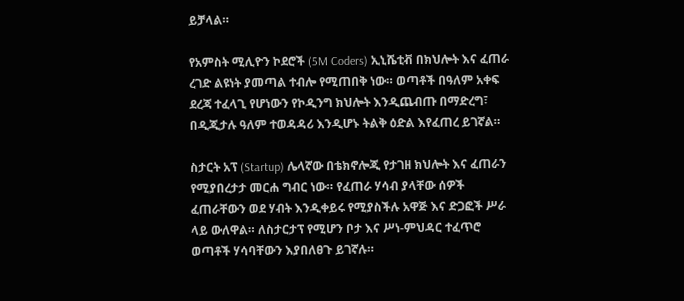ይቻላል።

የአምስት ሚሊዮን ኮደሮች (5M Coders) ኢኒሼቲቭ በክህሎት እና ፈጠራ ረገድ ልዩነት ያመጣል ተብሎ የሚጠበቅ ነው። ወጣቶች በዓለም አቀፍ ደረጃ ተፈላጊ የሆነውን የኮዲንግ ክህሎት እንዲጨብጡ በማድረግ፣ በዲጂታሉ ዓለም ተወዳዳሪ እንዲሆኑ ትልቅ ዕድል እየፈጠረ ይገኛል።

ስታርት አፕ (Startup) ሌላኛው በቴክኖሎጂ የታገዘ ክህሎት እና ፈጠራን የሚያበረታታ መርሐ ግብር ነው። የፈጠራ ሃሳብ ያላቸው ሰዎች ፈጠራቸውን ወደ ሃብት እንዲቀይሩ የሚያስችሉ አዋጅ እና ድጋፎች ሥራ ላይ ውለዋል። ለስታርታፕ የሚሆን ቦታ እና ሥነ-ምህዳር ተፈጥሮ ወጣቶች ሃሳባቸውን እያበለፀጉ ይገኛሉ።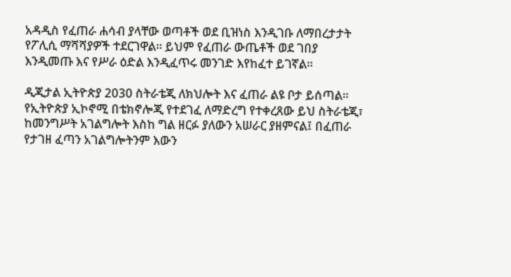አዳዲስ የፈጠራ ሐሳብ ያላቸው ወጣቶች ወደ ቢዝነስ እንዲገቡ ለማበረታታት የፖሊሲ ማሻሻያዎች ተደርገዋል። ይህም የፈጠራ ውጤቶች ወደ ገበያ እንዲመጡ እና የሥራ ዕድል እንዲፈጥሩ መንገድ እየከፈተ ይገኛል።

ዲጂታል ኢትዮጵያ 2030 ስትራቴጂ ለክህሎት እና ፈጠራ ልዩ ቦታ ይሰጣል። የኢትዮጵያ ኢኮኖሚ በቴክኖሎጂ የተደገፈ ለማድረግ የተቀረጸው ይህ ስትራቴጂ፣ ከመንግሥት አገልግሎት እስከ ግል ዘርፉ ያለውን አሠራር ያዘምናል፤ በፈጠራ የታገዘ ፈጣን አገልግሎትንም እውን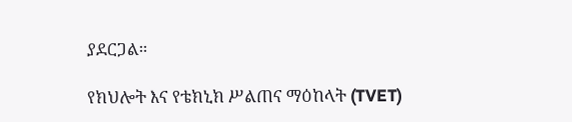ያደርጋል።

የክህሎት እና የቴክኒክ ሥልጠና ማዕከላት (TVET)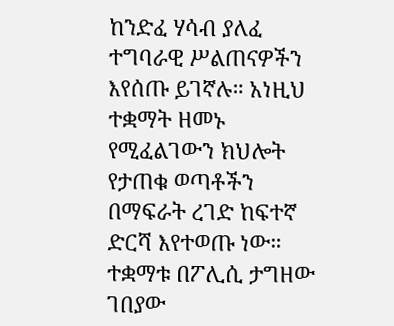ከንድፈ ሃሳብ ያለፈ ተግባራዊ ሥልጠናዎችን እየሰጡ ይገኛሉ። አነዚህ ተቋማት ዘመኑ የሚፈልገውን ክህሎት የታጠቁ ወጣቶችን በማፍራት ረገድ ከፍተኛ ድርሻ እየተወጡ ነው። ተቋማቱ በፖሊሲ ታግዘው ገበያው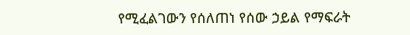የሚፈልገውን የሰለጠነ የሰው ኃይል የማፍራት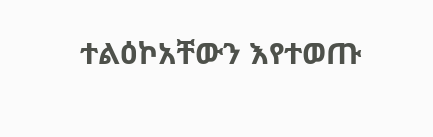ተልዕኮአቸውን እየተወጡ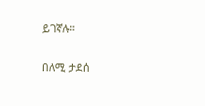ይገኛሉ።

በለሚ ታደሰ